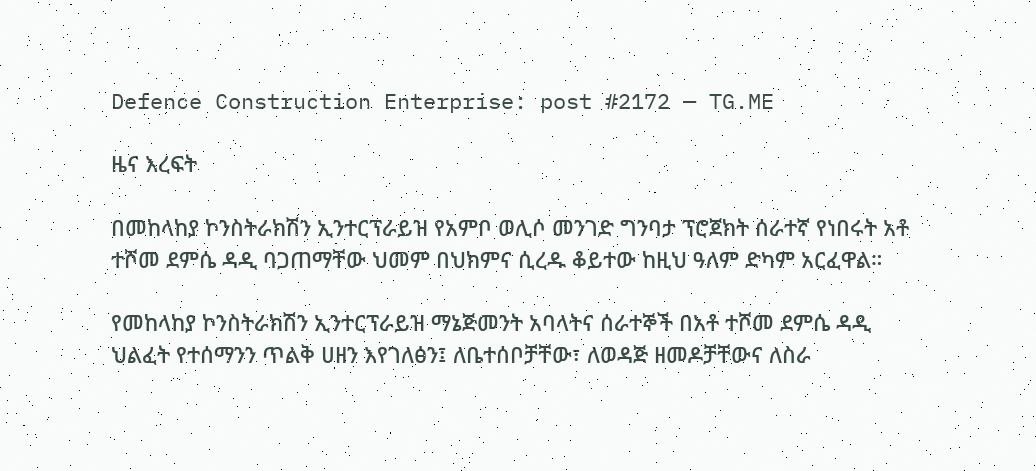Defence Construction Enterprise: post #2172 — TG.ME

ዜና እረፍት

በመከላከያ ኮንስትራክሽን ኢንተርፕራይዝ የአምቦ ወሊሶ መንገድ ግንባታ ፕሮጀክት ሰራተኛ የነበሩት አቶ ተሾመ ደምሴ ዳዲ ባጋጠማቸው ህመም በህክምና ሲረዱ ቆይተው ከዚህ ዓለም ድካም አርፈዋል።

የመከላከያ ኮንስትራክሽን ኢንተርፕራይዝ ማኔጅመንት አባላትና ሰራተኞች በአቶ ተሾመ ደምሴ ዳዲ ህልፈት የተሰማንን ጥልቅ ሀዘን እየገለፅን፤ ለቤተሰቦቻቸው፣ ለወዳጅ ዘመዶቻቸውና ለስራ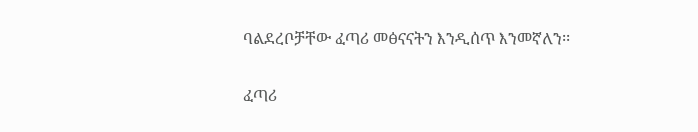ባልደረቦቻቸው ፈጣሪ መፅናናትን እንዲሰጥ እንመኛለን፡፡

ፈጣሪ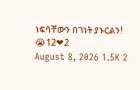ነፍሳቸውን በገነት ያኑርልን!
😭12❤2
August 8, 2026 1.5K 2